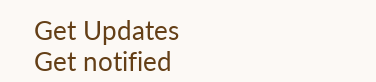Get Updates
Get notified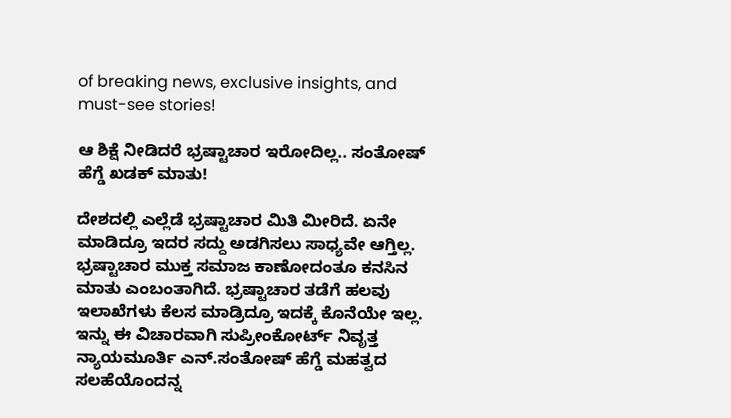of breaking news, exclusive insights, and must-see stories!

ಆ ಶಿಕ್ಷೆ ನೀಡಿದರೆ ಭ್ರಷ್ಟಾಚಾರ ಇರೋದಿಲ್ಲ.. ಸಂತೋಷ್‌ ಹೆಗ್ಡೆ ಖಡಕ್‌ ಮಾತು!

ದೇಶದಲ್ಲಿ ಎಲ್ಲೆಡೆ ಭ್ರಷ್ಟಾಚಾರ ಮಿತಿ ಮೀರಿದೆ. ಏನೇ ಮಾಡಿದ್ರೂ ಇದರ ಸದ್ದು ಅಡಗಿಸಲು ಸಾಧ್ಯವೇ ಆಗ್ತಿಲ್ಲ. ಭ್ರಷ್ಟಾಚಾರ ಮುಕ್ತ ಸಮಾಜ ಕಾಣೋದಂತೂ ಕನಸಿನ ಮಾತು ಎಂಬಂತಾಗಿದೆ. ಭ್ರಷ್ಟಾಚಾರ ತಡೆಗೆ ಹಲವು ಇಲಾಖೆಗಳು ಕೆಲಸ ಮಾಡ್ರಿದ್ರೂ ಇದಕ್ಕೆ ಕೊನೆಯೇ ಇಲ್ಲ. ಇನ್ನು ಈ ವಿಚಾರವಾಗಿ ಸುಪ್ರೀಂಕೋರ್ಟ್ ನಿವೃತ್ತ ನ್ಯಾಯಮೂರ್ತಿ ಎನ್.ಸಂತೋಷ್‌ ಹೆಗ್ಡೆ ಮಹತ್ವದ ಸಲಹೆಯೊಂದನ್ನ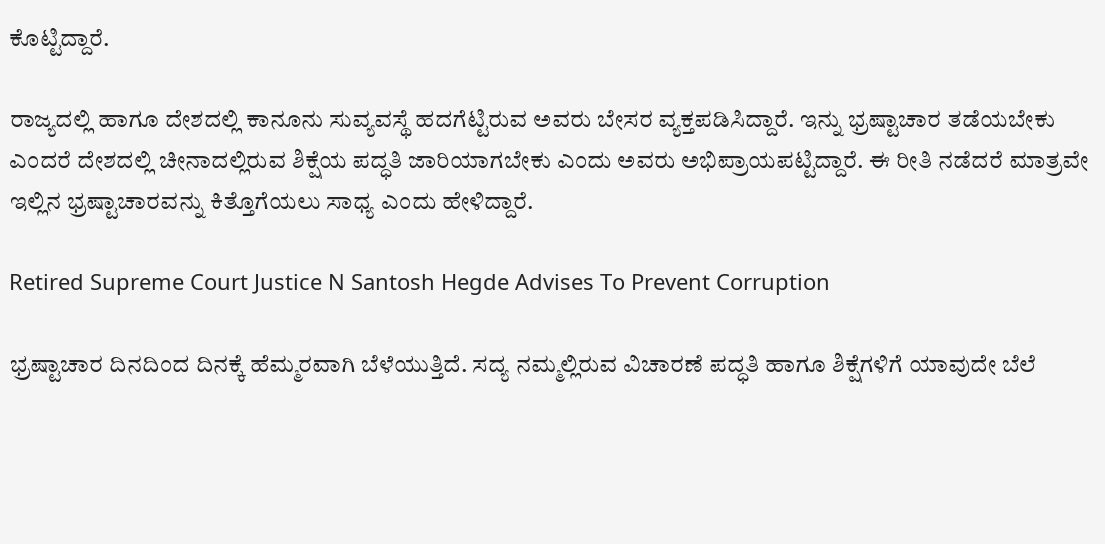ಕೊಟ್ಟಿದ್ದಾರೆ.

ರಾಜ್ಯದಲ್ಲಿ ಹಾಗೂ ದೇಶದಲ್ಲಿ ಕಾನೂನು ಸುವ್ಯವಸ್ಥೆ ಹದಗೆಟ್ಟಿರುವ ಅವರು ಬೇಸರ ವ್ಯಕ್ತಪಡಿಸಿದ್ದಾರೆ. ಇನ್ನು ಭ್ರಷ್ಟಾಚಾರ ತಡೆಯಬೇಕು ಎಂದರೆ ದೇಶದಲ್ಲಿ ಚೀನಾದಲ್ಲಿರುವ ಶಿಕ್ಷೆಯ ಪದ್ಧತಿ ಜಾರಿಯಾಗಬೇಕು ಎಂದು ಅವರು ಅಭಿಪ್ರಾಯಪಟ್ಟಿದ್ದಾರೆ. ಈ ರೀತಿ ನಡೆದರೆ ಮಾತ್ರವೇ ಇಲ್ಲಿನ ಭ್ರಷ್ಟಾಚಾರವನ್ನು ಕಿತ್ತೊಗೆಯಲು ಸಾಧ್ಯ ಎಂದು ಹೇಳಿದ್ದಾರೆ.

Retired Supreme Court Justice N Santosh Hegde Advises To Prevent Corruption

ಭ್ರಷ್ಟಾಚಾರ ದಿನದಿಂದ ದಿನಕ್ಕೆ ಹೆಮ್ಮರವಾಗಿ ಬೆಳೆಯುತ್ತಿದೆ. ಸದ್ಯ ನಮ್ಮಲ್ಲಿರುವ ವಿಚಾರಣೆ ಪದ್ಧತಿ ಹಾಗೂ ಶಿಕ್ಷೆಗಳಿಗೆ ಯಾವುದೇ ಬೆಲೆ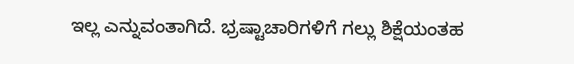ಇಲ್ಲ ಎನ್ನುವಂತಾಗಿದೆ. ಭ್ರಷ್ಟಾಚಾರಿಗಳಿಗೆ ಗಲ್ಲು ಶಿಕ್ಷೆಯಂತಹ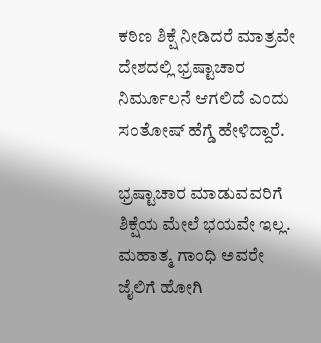ಕಠಿಣ ಶಿಕ್ಷೆ ನೀಡಿದರೆ ಮಾತ್ರವೇ ದೇಶದಲ್ಲಿ ಭ್ರಷ್ಟಾಚಾರ ನಿರ್ಮೂಲನೆ ಆಗಲಿದೆ ಎಂದು ಸಂತೋಷ್‌ ಹೆಗ್ಡೆ ಹೇಳಿದ್ದಾರೆ.

ಭ್ರಷ್ಟಾಚಾರ ಮಾಡುವವರಿಗೆ ಶಿಕ್ಷೆಯ ಮೇಲೆ ಭಯವೇ ಇಲ್ಲ. ಮಹಾತ್ಮ ಗಾಂಧಿ ಅವರೇ ಜೈಲಿಗೆ ಹೋಗಿ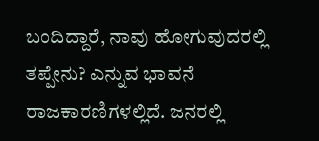ಬಂದಿದ್ದಾರೆ, ನಾವು ಹೋಗುವುದರಲ್ಲಿ ತಪ್ಪೇನು? ಎನ್ನುವ ಭಾವನೆ ರಾಜಕಾರಣಿಗಳಲ್ಲಿದೆ. ಜನರಲ್ಲಿ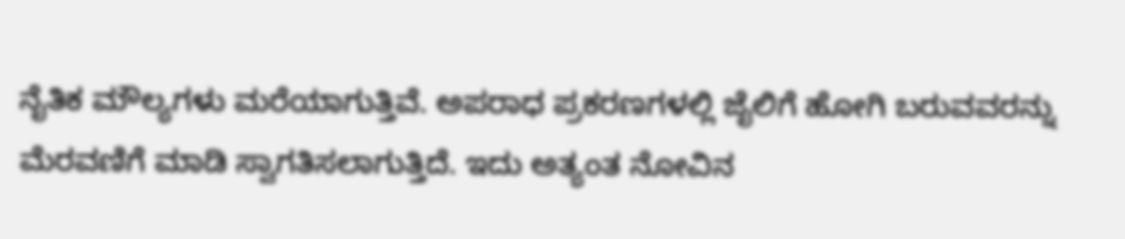ನೈತಿಕ‌ ಮೌಲ್ಯಗಳು ಮರೆಯಾಗುತ್ತಿವೆ. ಅಪರಾಧ ಪ್ರಕರಣಗಳಲ್ಲಿ ಜೈಲಿಗೆ ಹೋಗಿ ಬರುವವರನ್ನು ಮೆರವಣಿಗೆ ಮಾಡಿ ಸ್ವಾಗತಿಸಲಾಗುತ್ತಿದೆ. ಇದು ಅತ್ಯಂತ ನೋವಿನ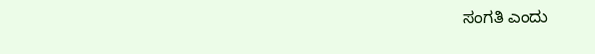ಸಂಗತಿ ಎಂದು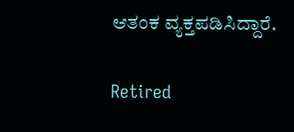ಆತಂಕ ವ್ಯಕ್ತಪಡಿಸಿದ್ದಾರೆ.

Retired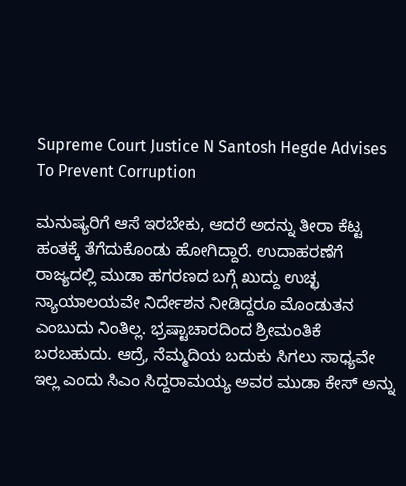Supreme Court Justice N Santosh Hegde Advises To Prevent Corruption

ಮನುಷ್ಯರಿಗೆ ಆಸೆ ಇರಬೇಕು, ಆದರೆ ಅದನ್ನು ತೀರಾ ಕೆಟ್ಟ ಹಂತಕ್ಕೆ ತೆಗೆದುಕೊಂಡು ಹೋಗಿದ್ದಾರೆ. ಉದಾಹರಣೆಗೆ ರಾಜ್ಯದಲ್ಲಿ ಮುಡಾ ಹಗರಣದ ಬಗ್ಗೆ ಖುದ್ದು ಉಚ್ಛ ನ್ಯಾಯಾಲಯವೇ ನಿರ್ದೇಶನ ನೀಡಿದ್ದರೂ ಮೊಂಡುತನ ಎಂಬುದು ನಿಂತಿಲ್ಲ. ಭ್ರಷ್ಟಾಚಾರದಿಂದ ಶ್ರೀಮಂತಿಕೆ ಬರಬಹುದು. ಆದ್ರೆ, ನೆಮ್ಮದಿಯ ಬದುಕು ಸಿಗಲು ಸಾಧ್ಯವೇ ಇಲ್ಲ ಎಂದು ಸಿಎಂ ಸಿದ್ದರಾಮಯ್ಯ ಅವರ ಮುಡಾ ಕೇಸ್‌ ಅನ್ನು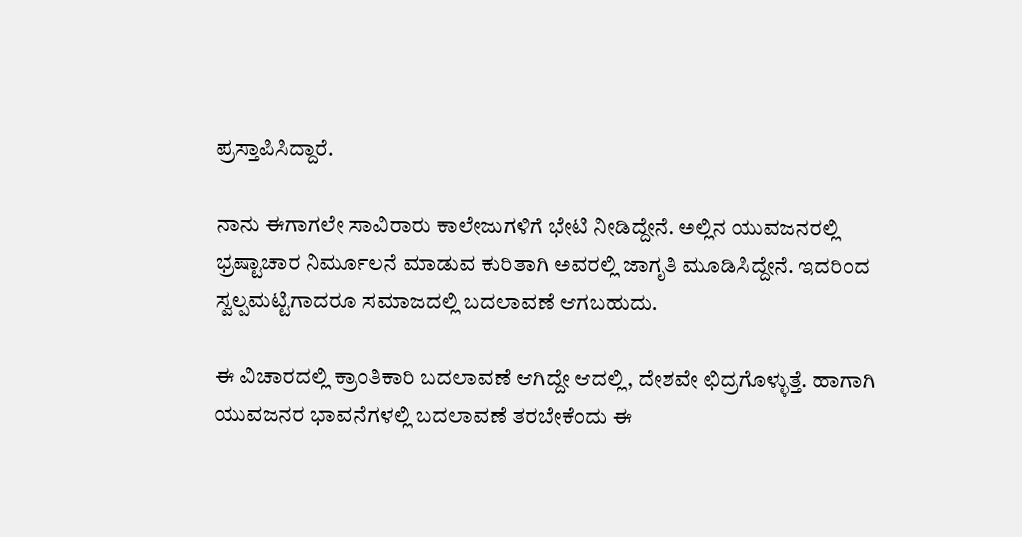ಪ್ರಸ್ತಾಪಿಸಿದ್ದಾರೆ.

ನಾನು ಈಗಾಗಲೇ ಸಾವಿರಾರು ಕಾಲೇಜುಗಳಿಗೆ ಭೇಟಿ ನೀಡಿದ್ದೇನೆ. ಅಲ್ಲಿನ ಯುವಜನರಲ್ಲಿ ಭ್ರಷ್ಟಾಚಾರ ನಿರ್ಮೂಲನೆ ಮಾಡುವ ಕುರಿತಾಗಿ ಅವರಲ್ಲಿ ಜಾಗೃತಿ ಮೂಡಿಸಿದ್ದೇನೆ. ಇದರಿಂದ ಸ್ವಲ್ಪಮಟ್ಟಿಗಾದರೂ ಸಮಾಜದಲ್ಲಿ ಬದಲಾವಣೆ ಆಗಬಹುದು.

ಈ ವಿಚಾರದಲ್ಲಿ ಕ್ರಾಂತಿಕಾರಿ ಬದಲಾವಣೆ ಆಗಿದ್ದೇ ಆದಲ್ಲಿ, ದೇಶವೇ ಛಿದ್ರಗೊಳ್ಳುತ್ತೆ. ಹಾಗಾಗಿ ಯುವಜನರ ಭಾವನೆಗಳಲ್ಲಿ ಬದಲಾವಣೆ ತರಬೇಕೆಂದು ಈ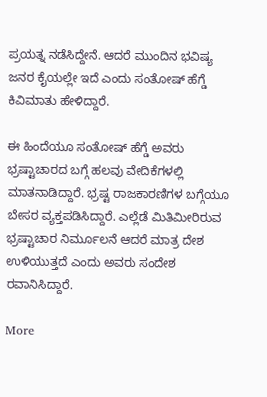ಪ್ರಯತ್ನ ನಡೆಸಿದ್ದೇನೆ. ಆದರೆ ಮುಂದಿನ ಭವಿಷ್ಯ ಜನರ ಕೈಯಲ್ಲೇ ಇದೆ ಎಂದು ಸಂತೋಷ್‌ ಹೆಗ್ಡೆ ಕಿವಿಮಾತು ಹೇಳಿದ್ದಾರೆ.

ಈ ಹಿಂದೆಯೂ ಸಂತೋಷ್‌ ಹೆಗ್ಡೆ ಅವರು ಭ್ರಷ್ಟಾಚಾರದ ಬಗ್ಗೆ ಹಲವು ವೇದಿಕೆಗಳಲ್ಲಿ ಮಾತನಾಡಿದ್ದಾರೆ. ಭ್ರಷ್ಟ ರಾಜಕಾರಣಿಗಳ ಬಗ್ಗೆಯೂ ಬೇಸರ ವ್ಯಕ್ತಪಡಿಸಿದ್ದಾರೆ. ಎಲ್ಲೆಡೆ ಮಿತಿಮೀರಿರುವ ಭ್ರಷ್ಟಾಚಾರ ನಿರ್ಮೂಲನೆ ಆದರೆ ಮಾತ್ರ ದೇಶ ಉಳಿಯುತ್ತದೆ ಎಂದು ಅವರು ಸಂದೇಶ ರವಾನಿಸಿದ್ದಾರೆ.

More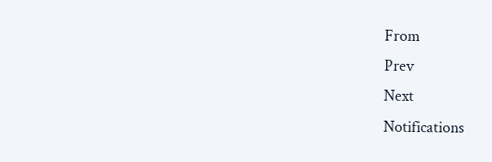From
Prev
Next
Notifications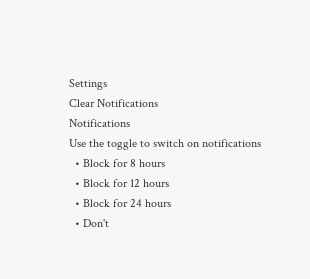Settings
Clear Notifications
Notifications
Use the toggle to switch on notifications
  • Block for 8 hours
  • Block for 12 hours
  • Block for 24 hours
  • Don't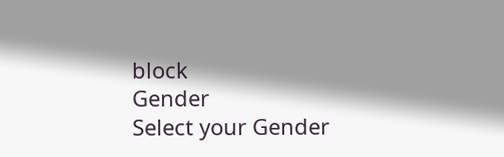block
Gender
Select your Gender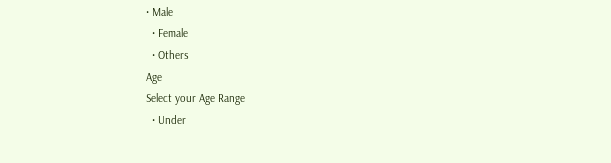• Male
  • Female
  • Others
Age
Select your Age Range
  • Under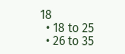18
  • 18 to 25
  • 26 to 35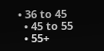• 36 to 45
  • 45 to 55
  • 55+